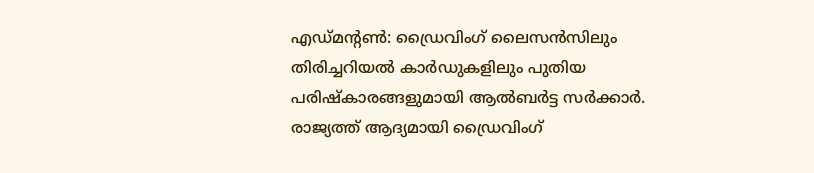എഡ്മന്റൺ: ഡ്രൈവിംഗ് ലൈസൻസിലും തിരിച്ചറിയൽ കാർഡുകളിലും പുതിയ പരിഷ്കാരങ്ങളുമായി ആൽബർട്ട സർക്കാർ. രാജ്യത്ത് ആദ്യമായി ഡ്രൈവിംഗ്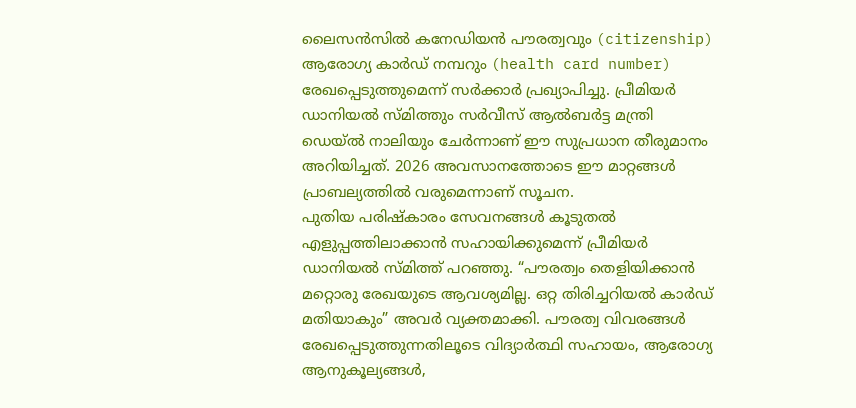ലൈസൻസിൽ കനേഡിയൻ പൗരത്വവും (citizenship) ആരോഗ്യ കാർഡ് നമ്പറും (health card number) രേഖപ്പെടുത്തുമെന്ന് സർക്കാർ പ്രഖ്യാപിച്ചു. പ്രീമിയർ ഡാനിയൽ സ്മിത്തും സർവീസ് ആൽബർട്ട മന്ത്രി ഡെയ്ൽ നാലിയും ചേർന്നാണ് ഈ സുപ്രധാന തീരുമാനം അറിയിച്ചത്. 2026 അവസാനത്തോടെ ഈ മാറ്റങ്ങൾ പ്രാബല്യത്തിൽ വരുമെന്നാണ് സൂചന.
പുതിയ പരിഷ്കാരം സേവനങ്ങൾ കൂടുതൽ എളുപ്പത്തിലാക്കാൻ സഹായിക്കുമെന്ന് പ്രീമിയർ ഡാനിയൽ സ്മിത്ത് പറഞ്ഞു. “പൗരത്വം തെളിയിക്കാൻ മറ്റൊരു രേഖയുടെ ആവശ്യമില്ല. ഒറ്റ തിരിച്ചറിയൽ കാർഡ് മതിയാകും” അവർ വ്യക്തമാക്കി. പൗരത്വ വിവരങ്ങൾ രേഖപ്പെടുത്തുന്നതിലൂടെ വിദ്യാർത്ഥി സഹായം, ആരോഗ്യ ആനുകൂല്യങ്ങൾ,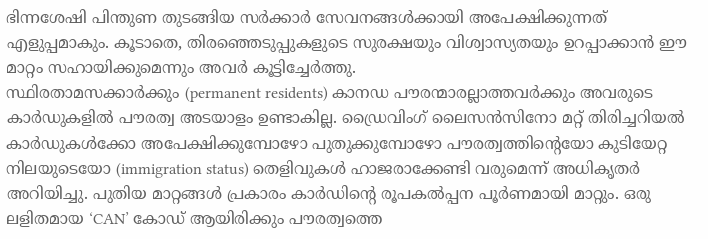ഭിന്നശേഷി പിന്തുണ തുടങ്ങിയ സർക്കാർ സേവനങ്ങൾക്കായി അപേക്ഷിക്കുന്നത് എളുപ്പമാകും. കൂടാതെ, തിരഞ്ഞെടുപ്പുകളുടെ സുരക്ഷയും വിശ്വാസ്യതയും ഉറപ്പാക്കാൻ ഈ മാറ്റം സഹായിക്കുമെന്നും അവർ കൂട്ടിച്ചേർത്തു.
സ്ഥിരതാമസക്കാർക്കും (permanent residents) കാനഡ പൗരന്മാരല്ലാത്തവർക്കും അവരുടെ കാർഡുകളിൽ പൗരത്വ അടയാളം ഉണ്ടാകില്ല. ഡ്രൈവിംഗ് ലൈസൻസിനോ മറ്റ് തിരിച്ചറിയൽ കാർഡുകൾക്കോ അപേക്ഷിക്കുമ്പോഴോ പുതുക്കുമ്പോഴോ പൗരത്വത്തിന്റെയോ കുടിയേറ്റ നിലയുടെയോ (immigration status) തെളിവുകൾ ഹാജരാക്കേണ്ടി വരുമെന്ന് അധികൃതർ അറിയിച്ചു. പുതിയ മാറ്റങ്ങൾ പ്രകാരം കാർഡിന്റെ രൂപകൽപ്പന പൂർണമായി മാറ്റും. ഒരു ലളിതമായ ‘CAN’ കോഡ് ആയിരിക്കും പൗരത്വത്തെ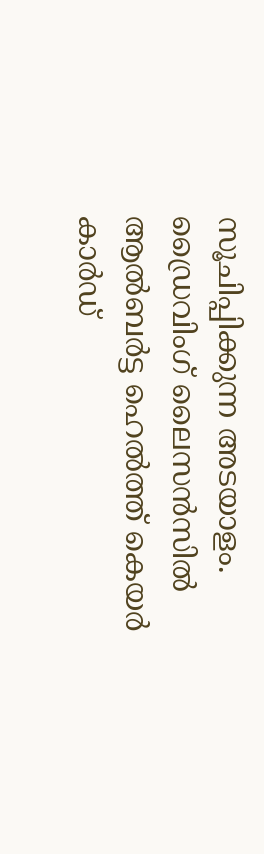സൂചിപ്പിക്കുന്ന അടയാളം.
ഡ്രൈവിംഗ് ലൈസൻസിൽ ആൽബർട്ട ഹെൽത്ത് കെയർ കാർഡ്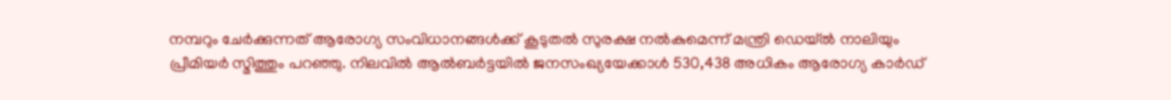നമ്പറും ചേർക്കുന്നത് ആരോഗ്യ സംവിധാനങ്ങൾക്ക് കൂടുതൽ സുരക്ഷ നൽകുമെന്ന് മന്ത്രി ഡെയ്ൽ നാലിയും പ്രീമിയർ സ്മിത്തും പറഞ്ഞു. നിലവിൽ ആൽബർട്ടയിൽ ജനസംഖ്യയേക്കാൾ 530,438 അധികം ആരോഗ്യ കാർഡ്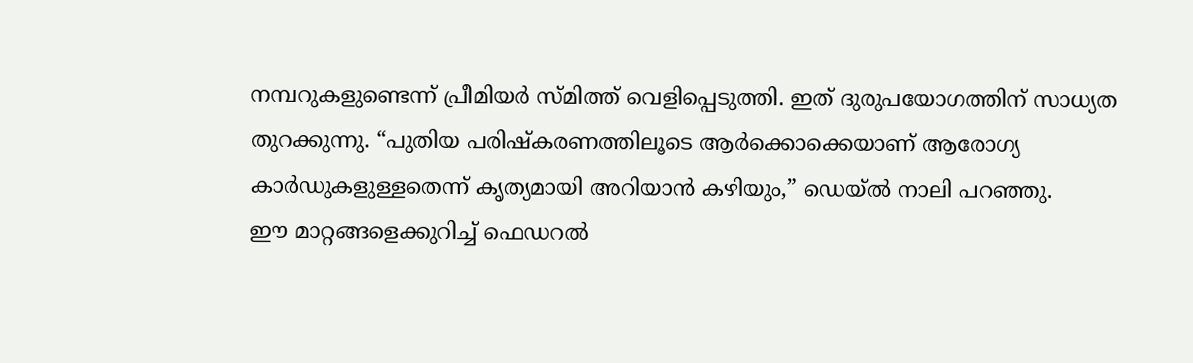നമ്പറുകളുണ്ടെന്ന് പ്രീമിയർ സ്മിത്ത് വെളിപ്പെടുത്തി. ഇത് ദുരുപയോഗത്തിന് സാധ്യത തുറക്കുന്നു. “പുതിയ പരിഷ്കരണത്തിലൂടെ ആർക്കൊക്കെയാണ് ആരോഗ്യ കാർഡുകളുള്ളതെന്ന് കൃത്യമായി അറിയാൻ കഴിയും,” ഡെയ്ൽ നാലി പറഞ്ഞു.
ഈ മാറ്റങ്ങളെക്കുറിച്ച് ഫെഡറൽ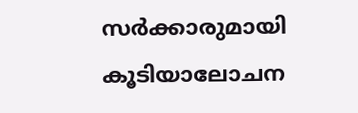സർക്കാരുമായി കൂടിയാലോചന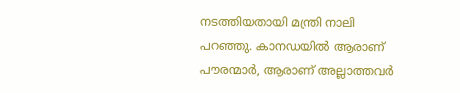നടത്തിയതായി മന്ത്രി നാലി പറഞ്ഞു. കാനഡയിൽ ആരാണ് പൗരന്മാർ, ആരാണ് അല്ലാത്തവർ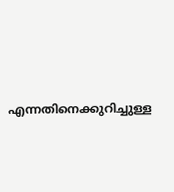എന്നതിനെക്കുറിച്ചുള്ള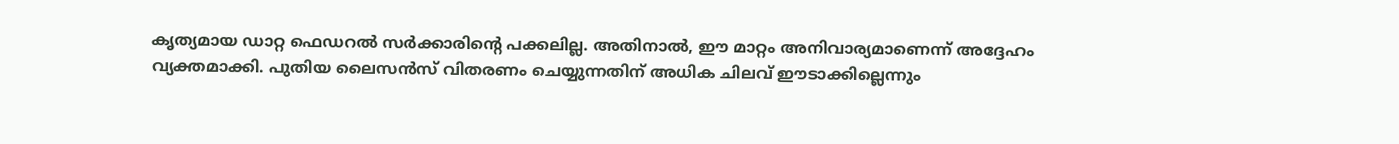കൃത്യമായ ഡാറ്റ ഫെഡറൽ സർക്കാരിന്റെ പക്കലില്ല. അതിനാൽ, ഈ മാറ്റം അനിവാര്യമാണെന്ന് അദ്ദേഹം വ്യക്തമാക്കി. പുതിയ ലൈസൻസ് വിതരണം ചെയ്യുന്നതിന് അധിക ചിലവ് ഈടാക്കില്ലെന്നും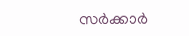സർക്കാർ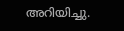അറിയിച്ചു.